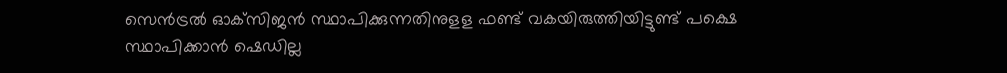സെന്‍ട്രല്‍ ഓക്‌സിജന്‍ സ്ഥാപിക്കുന്നതിനുളള ഫണ്ട്‌ വകയിരുത്തിയിട്ടുണ്ട്‌ പക്ഷെ സ്ഥാപിക്കാന്‍ ഷെഡില്ല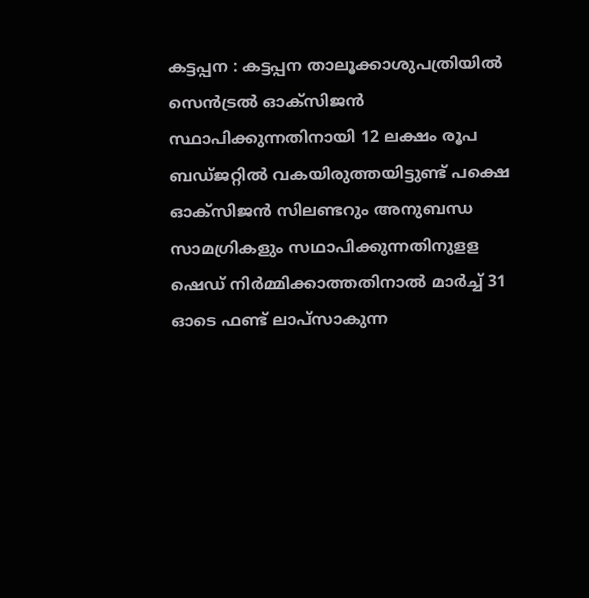കട്ടപ്പന : കട്ടപ്പന താലൂക്കാശുപത്രിയില്‍ സെന്‍ട്രല്‍ ഓക്‌സിജന്‍ സ്ഥാപിക്കുന്നതിനായി 12 ലക്ഷം രൂപ ബഡ്‌ജറ്റില്‍ ‌വകയിരുത്തയിട്ടുണ്ട്‌ പക്ഷെ ഓക്‌സിജന്‍ സിലണ്ടറും അനുബന്ധ സാമഗ്രികളും സഥാപിക്കുന്നതിനുളള ഷെഡ്‌ നിര്‍മ്മിക്കാത്തതിനാല്‍ മാര്‍ച്ച്‌ 31 ഓടെ ഫണ്ട്‌ ലാപ്‌സാകുന്ന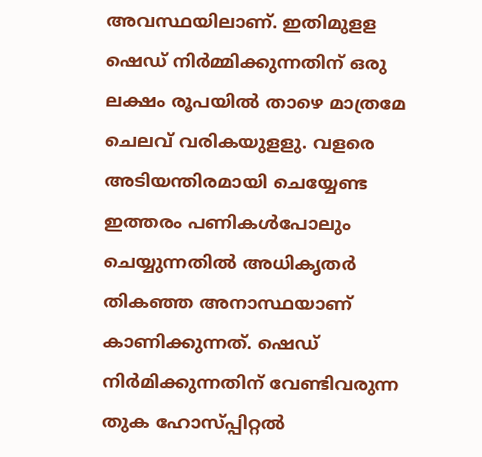അവസ്ഥയിലാണ്‌. ഇതിമുളള ഷെഡ്‌ നിര്‍മ്മിക്കുന്നതിന്‌ ഒരു ലക്ഷം രൂപയില്‍ താഴെ മാത്രമേ ചെലവ്‌ വരികയുളളു. വളരെ അടിയന്തിരമായി ചെയ്യേണ്ട ഇത്തരം പണികള്‍പോലും ചെയ്യുന്നതില്‍ അധികൃതര്‍ തികഞ്ഞ അനാസ്ഥയാണ്‌ കാണിക്കുന്നത്‌. ഷെഡ്‌ നിര്‍മിക്കുന്നതിന്‌ വേണ്ടിവരുന്ന തുക ഹോസ്‌പ്പിറ്റല്‍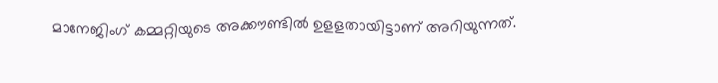മാനേജിംഗ്‌ കമ്മറ്റിയുടെ അക്കൗണ്ടില്‍ ഉളളതായിട്ടാണ് അറിയുന്നത്.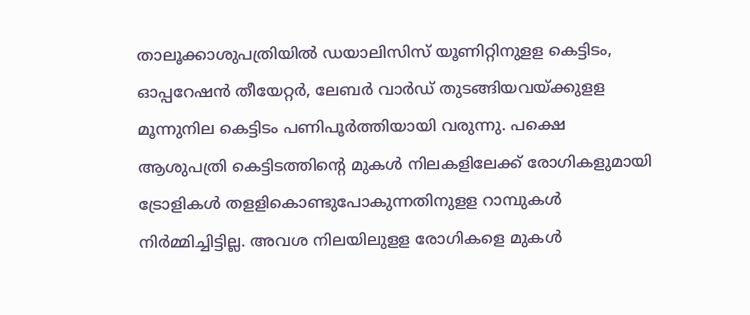താലൂക്കാശുപത്രിയില്‍ ഡയാലിസിസ്‌ യൂണിറ്റിനുളള കെട്ടിടം, ഓപ്പറേഷന്‍ തീയേറ്റര്‍, ലേബര്‍ വാര്‍ഡ്‌ തുടങ്ങിയവയ്‌ക്കുളള മൂന്നുനില കെട്ടിടം പണിപൂര്‍ത്തിയായി വരുന്നു. പക്ഷെ ആശുപത്രി കെട്ടിടത്തിന്റെ മുകള്‍ നിലകളിലേക്ക്‌ രോഗികളുമായി ട്രോളികള്‍ തളളികൊണ്ടുപോകുന്നതിനുളള റാമ്പുകള്‍ നിര്‍മ്മിച്ചിട്ടില്ല. അവശ നിലയിലുളള രോഗികളെ മുകള്‍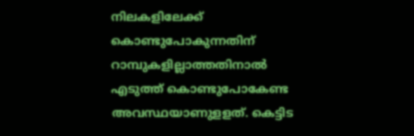നിലകളിലേക്ക്‌ കൊണ്ടുപോകുന്നതിന്‌ റാമ്പുകളില്ലാത്തതിനാല്‍ എടുത്ത്‌ കൊണ്ടുപോകേണ്ട അവസ്ഥയാണുളളത്‌. കെട്ടിട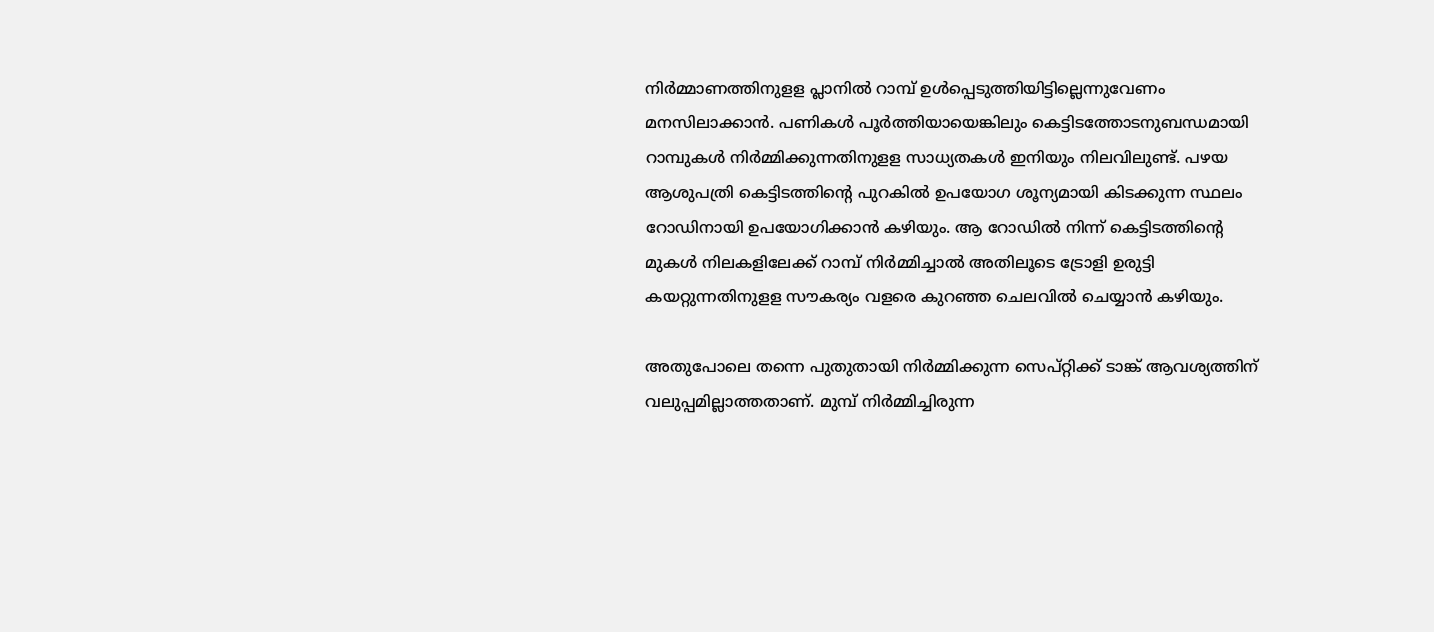നിര്‍മ്മാണത്തിനുളള പ്ലാനില്‍ റാമ്പ്‌ ഉള്‍പ്പെടുത്തിയിട്ടില്ലെന്നുവേണം മനസിലാക്കാന്‍. പണികള്‍ പൂര്‍ത്തിയായെങ്കിലും കെട്ടിടത്തോടനുബന്ധമായി റാമ്പുകള്‍ നിര്‍മ്മിക്കുന്നതിനുളള സാധ്യതകള്‍ ഇനിയും നിലവിലുണ്ട്‌. പഴയ ആശുപത്രി കെട്ടിടത്തിന്റെ പുറകില്‍ ഉപയോഗ ശൂന്യമായി കിടക്കുന്ന സ്ഥലം റോഡിനായി ഉപയോഗിക്കാന്‍ കഴിയും. ആ റോഡില്‍ നിന്ന്‌ കെട്ടിടത്തിന്റെ മുകള്‍ നിലകളിലേക്ക്‌ റാമ്പ്‌ നിര്‍മ്മിച്ചാല്‍ അതിലൂടെ ട്രോളി ഉരുട്ടി കയറ്റുന്നതിനുളള സൗകര്യം വളരെ കുറഞ്ഞ ചെലവില്‍ ചെയ്യാന്‍ കഴിയും.

അതുപോലെ തന്നെ പുതുതായി നിര്‍മ്മിക്കുന്ന സെപ്‌റ്റിക്ക്‌ ടാങ്ക്‌ ആവശ്യത്തിന്‌ വലുപ്പമില്ലാത്തതാണ്‌. മുമ്പ്‌ നിര്‍മ്മിച്ചിരുന്ന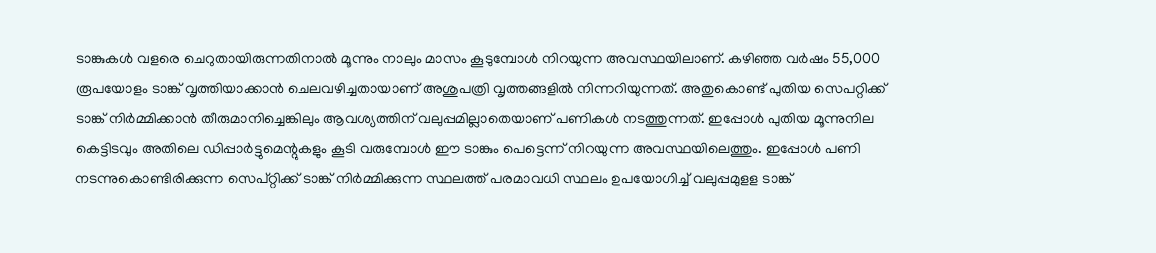ടാങ്കുകള്‍ വളരെ ചെറുതായിരുന്നതിനാല്‍ മൂന്നും നാലും മാസം കൂടുമ്പോള്‍ നിറയുന്ന അവസ്ഥയിലാണ്. കഴിഞ്ഞ വര്‍ഷം 55,000 രൂപയോളം ടാങ്ക്‌ വൃത്തിയാക്കാന്‍ ചെലവഴിച്ചതായാണ്‌ അശുപത്രി വൃത്തങ്ങളില്‍ നിന്നറിയുന്നത്‌. അതുകൊണ്ട്‌ പുതിയ സെപറ്റിക്ക്‌ ടാങ്ക്‌ നിര്‍മ്മിക്കാന്‍ തീരുമാനിച്ചെങ്കിലും ആവശ്യത്തിന്‌ വലുപ്പമില്ലാതെയാണ്‌ പണികള്‍ നടത്തുന്നത്. ഇപ്പോള്‍ പുതിയ മൂന്നുനില കെട്ടിടവും അതിലെ ഡിപ്പാര്‍ട്ടുമെന്റുകളും കൂടി വരുമ്പോള്‍ ഈ ടാങ്കും പെട്ടെന്ന്‌ നിറയുന്ന അവസ്ഥയിലെത്തും. ഇപ്പോള്‍ പണി നടന്നുകൊണ്ടിരിക്കുന്ന സെപ്‌റ്റിക്ക്‌ ടാങ്ക്‌ നിര്‍മ്മിക്കുന്ന സ്ഥലത്ത്‌ പരമാവധി സ്ഥലം ഉപയോഗിച്ച്‌ വലുപ്പമുളള ടാങ്ക്‌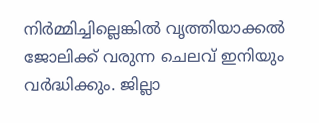നിര്‍മ്മിച്ചില്ലെങ്കില്‍ വൃത്തിയാക്കല്‍ ജോലിക്ക്‌ വരുന്ന ചെലവ്‌ ഇനിയും വര്‍ദ്ധിക്കും. ജില്ലാ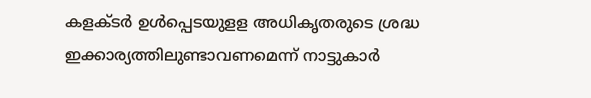കളക്ടര്‍ ഉള്‍പ്പെടയുളള അധികൃതരുടെ ശ്രദ്ധ ഇക്കാര്യത്തിലുണ്ടാവണമെന്ന്‌ നാട്ടുകാര്‍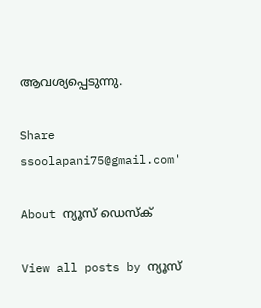ആവശ്യപ്പെടുന്നു.

Share
ssoolapani75@gmail.com'

About ന്യൂസ് ഡെസ്ക്

View all posts by ന്യൂസ്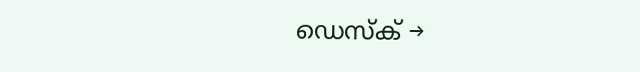ഡെസ്ക് →